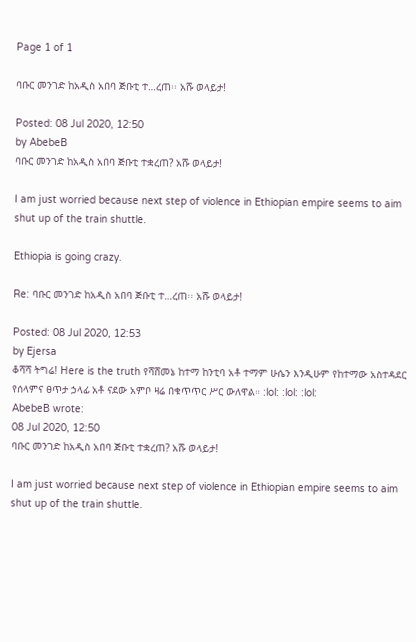Page 1 of 1

ባቡር መንገድ ከአዲስ አበባ ጅቡቲ ተ…ረጠ፡፡ አሹ ወላይታ!

Posted: 08 Jul 2020, 12:50
by AbebeB
ባቡር መንገድ ከአዲስ አበባ ጅቡቲ ተቋረጠ? አሹ ወላይታ!

I am just worried because next step of violence in Ethiopian empire seems to aim shut up of the train shuttle.

Ethiopia is going crazy.

Re: ባቡር መንገድ ከአዲስ አበባ ጅቡቲ ተ…ረጠ፡፡ አሹ ወላይታ!

Posted: 08 Jul 2020, 12:53
by Ejersa
ቆሻሻ ትግሬ! Here is the truth የሻሸመኔ ከተማ ከንቲባ አቶ ተማም ሁሴን እንዲሁም የከተማው አስተዳደር የሰላምና ፀጥታ ኃላፊ አቶ ናደው አምቦ ዛሬ በቁጥጥር ሥር ውለዋል። :lol: :lol: :lol:
AbebeB wrote:
08 Jul 2020, 12:50
ባቡር መንገድ ከአዲስ አበባ ጅቡቲ ተቋረጠ? አሹ ወላይታ!

I am just worried because next step of violence in Ethiopian empire seems to aim shut up of the train shuttle.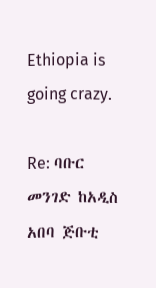Ethiopia is going crazy.

Re: ባቡር መንገድ ከአዲስ አበባ ጅቡቲ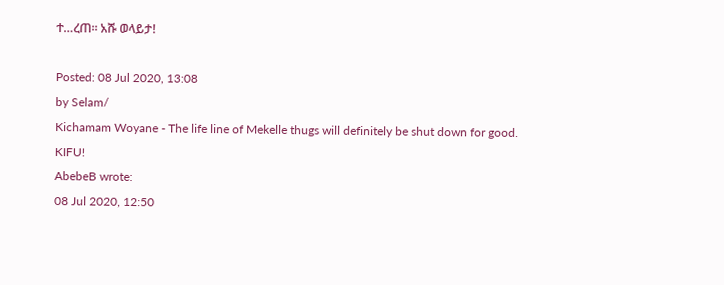ተ…ረጠ፡፡ አሹ ወላይታ!

Posted: 08 Jul 2020, 13:08
by Selam/
Kichamam Woyane - The life line of Mekelle thugs will definitely be shut down for good. KIFU!
AbebeB wrote:
08 Jul 2020, 12:50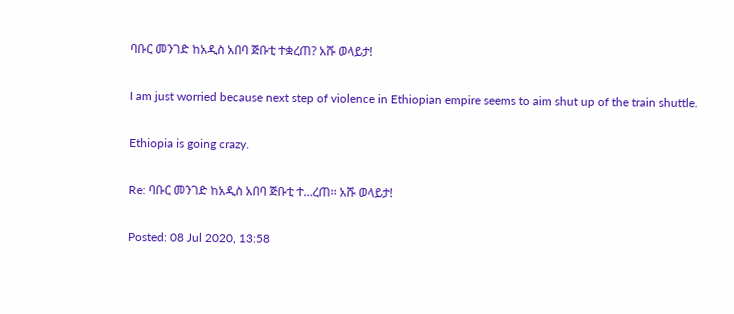ባቡር መንገድ ከአዲስ አበባ ጅቡቲ ተቋረጠ? አሹ ወላይታ!

I am just worried because next step of violence in Ethiopian empire seems to aim shut up of the train shuttle.

Ethiopia is going crazy.

Re: ባቡር መንገድ ከአዲስ አበባ ጅቡቲ ተ…ረጠ፡፡ አሹ ወላይታ!

Posted: 08 Jul 2020, 13:58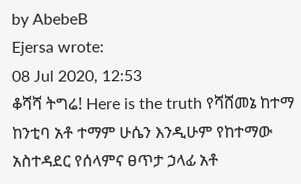by AbebeB
Ejersa wrote:
08 Jul 2020, 12:53
ቆሻሻ ትግሬ! Here is the truth የሻሸመኔ ከተማ ከንቲባ አቶ ተማም ሁሴን እንዲሁም የከተማው አስተዳደር የሰላምና ፀጥታ ኃላፊ አቶ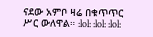ናደው አምቦ ዛሬ በቁጥጥር ሥር ውለዋል። :lol: :lol: :lol: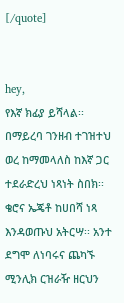[/quote]


hey,
የእኛ ክፊያ ይሻላል፡፡ በማይረባ ገንዘብ ተገዝተህ ወረ ከማመላለስ ከእኛ ጋር ተደራድረህ ነጻነት ስበክ፡፡ ቄሮና ኤጄቶ ከሀበሻ ነጻ እንዳወጡህ አትርሣ፡፡ አንተ ደግሞ ለነባሩና ጨካኙ ሚንሊክ ርዝራዥ ዘርህን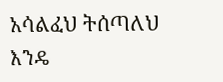አሳልፈህ ትሰጣለህ እንዴ